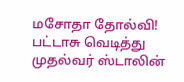மசோதா தோல்வி! பட்டாசு வெடித்து முதல்வர் ஸ்டாலின்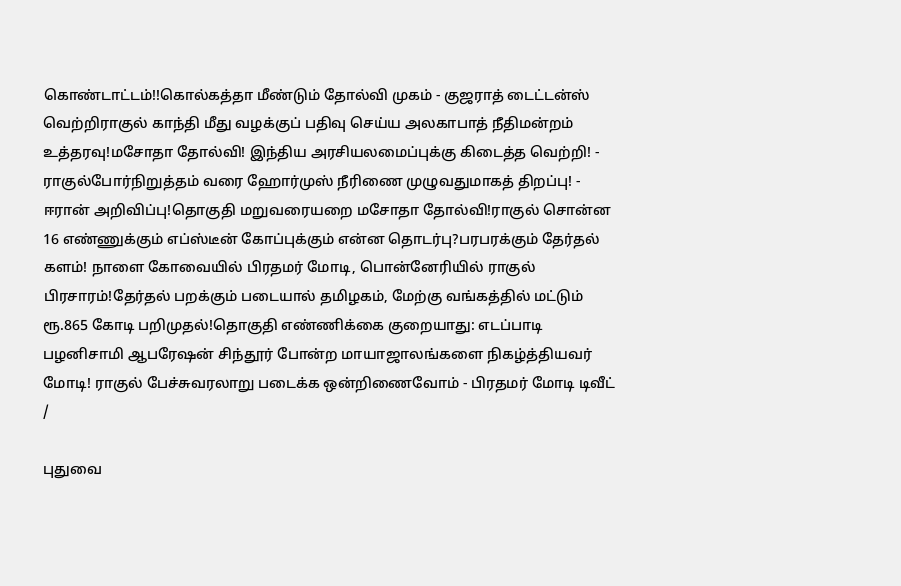கொண்டாட்டம்!!கொல்கத்தா மீண்டும் தோல்வி முகம் - குஜராத் டைட்டன்ஸ் வெற்றிராகுல் காந்தி மீது வழக்குப் பதிவு செய்ய அலகாபாத் நீதிமன்றம் உத்தரவு!மசோதா தோல்வி! இந்திய அரசியலமைப்புக்கு கிடைத்த வெற்றி! - ராகுல்போர்நிறுத்தம் வரை ஹோர்முஸ் நீரிணை முழுவதுமாகத் திறப்பு! - ஈரான் அறிவிப்பு!தொகுதி மறுவரையறை மசோதா தோல்வி!ராகுல் சொன்ன 16 எண்ணுக்கும் எப்ஸ்டீன் கோப்புக்கும் என்ன தொடர்பு?பரபரக்கும் தேர்தல் களம்! நாளை கோவையில் பிரதமர் மோடி, பொன்னேரியில் ராகுல் பிரசாரம்!தேர்தல் பறக்கும் படையால் தமிழகம், மேற்கு வங்கத்தில் மட்டும் ரூ.865 கோடி பறிமுதல்!தொகுதி எண்ணிக்கை குறையாது: எடப்பாடி பழனிசாமி ஆபரேஷன் சிந்தூர் போன்ற மாயாஜாலங்களை நிகழ்த்தியவர் மோடி! ராகுல் பேச்சுவரலாறு படைக்க ஒன்றிணைவோம் - பிரதமர் மோடி டிவீட்
/

புதுவை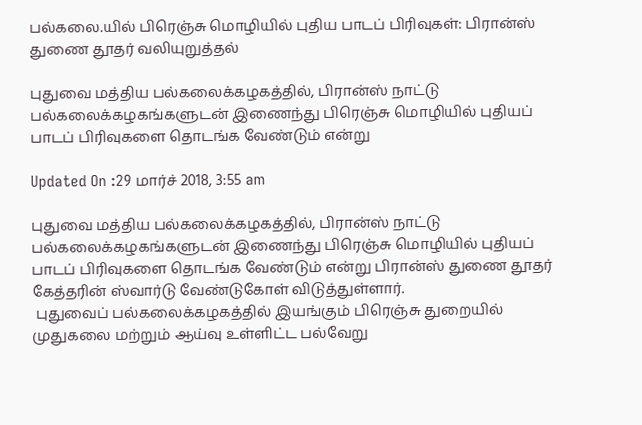பல்கலை.யில் பிரெஞ்சு மொழியில் புதிய பாடப் பிரிவுகள்: பிரான்ஸ் துணை தூதர் வலியுறுத்தல்

புதுவை மத்திய பல்கலைக்கழகத்தில், பிரான்ஸ் நாட்டு பல்கலைக்கழகங்களுடன் இணைந்து பிரெஞ்சு மொழியில் புதியப் பாடப் பிரிவுகளை தொடங்க வேண்டும் என்று

Updated On :29 மார்ச் 2018, 3:55 am

புதுவை மத்திய பல்கலைக்கழகத்தில், பிரான்ஸ் நாட்டு பல்கலைக்கழகங்களுடன் இணைந்து பிரெஞ்சு மொழியில் புதியப் பாடப் பிரிவுகளை தொடங்க வேண்டும் என்று பிரான்ஸ் துணை தூதர் கேத்தரின் ஸ்வார்டு வேண்டுகோள் விடுத்துள்ளார்.
 புதுவைப் பல்கலைக்கழகத்தில் இயங்கும் பிரெஞ்சு துறையில் முதுகலை மற்றும் ஆய்வு உள்ளிட்ட பல்வேறு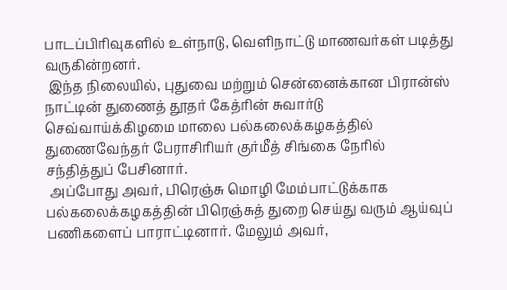பாடப்பிரிவுகளில் உள்நாடு, வெளிநாட்டு மாணவர்கள் படித்து வருகின்றனர்.
 இந்த நிலையில், புதுவை மற்றும் சென்னைக்கான பிரான்ஸ் நாட்டின் துணைத் தூதர் கேத்ரின் சுவார்டு செவ்வாய்க்கிழமை மாலை பல்கலைக்கழகத்தில் துணைவேந்தர் பேராசிரியர் குர்மீத் சிங்கை நேரில் சந்தித்துப் பேசினார்.
 அப்போது அவர், பிரெஞ்சு மொழி மேம்பாட்டுக்காக பல்கலைக்கழகத்தின் பிரெஞ்சுத் துறை செய்து வரும் ஆய்வுப் பணிகளைப் பாராட்டினார். மேலும் அவர்,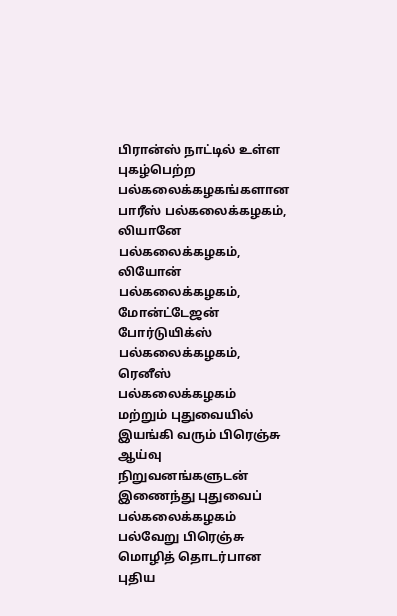பிரான்ஸ் நாட்டில் உள்ள புகழ்பெற்ற பல்கலைக்கழகங்களான பாரீஸ் பல்கலைக்கழகம், லியானே பல்கலைக்கழகம், லியோன் பல்கலைக்கழகம், மோன்ட்டேஜன் போர்டுயிக்ஸ் பல்கலைக்கழகம், ரெனீஸ் பல்கலைக்கழகம் மற்றும் புதுவையில் இயங்கி வரும் பிரெஞ்சு ஆய்வு நிறுவனங்களுடன் இணைந்து புதுவைப் பல்கலைக்கழகம் பல்வேறு பிரெஞ்சு மொழித் தொடர்பான புதிய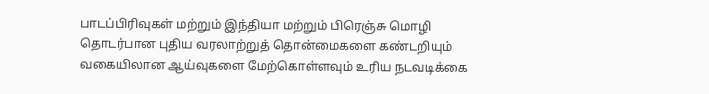பாடப்பிரிவுகள் மற்றும் இந்தியா மற்றும் பிரெஞ்சு மொழி தொடர்பான புதிய வரலாற்றுத் தொன்மைகளை கண்டறியும் வகையிலான ஆய்வுகளை மேற்கொள்ளவும் உரிய நடவடிக்கை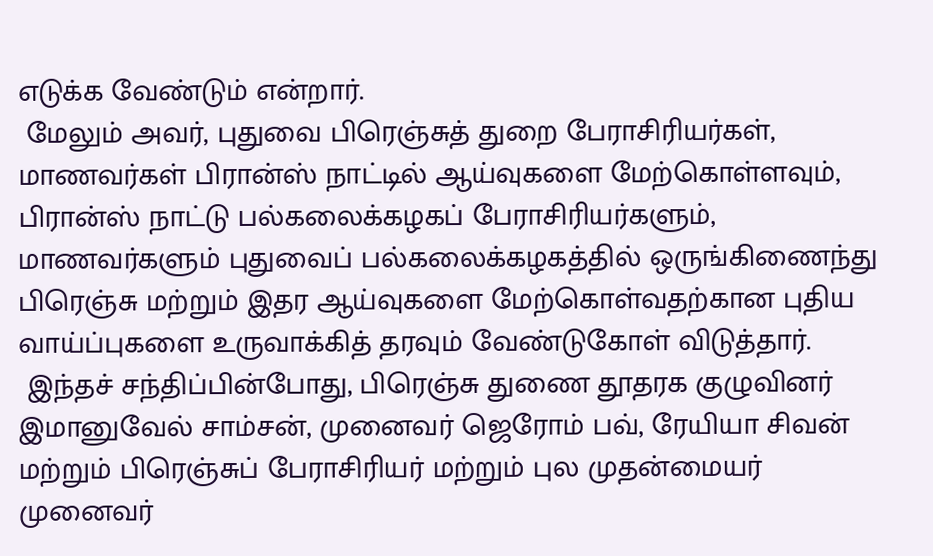எடுக்க வேண்டும் என்றார்.
 மேலும் அவர், புதுவை பிரெஞ்சுத் துறை பேராசிரியர்கள், மாணவர்கள் பிரான்ஸ் நாட்டில் ஆய்வுகளை மேற்கொள்ளவும், பிரான்ஸ் நாட்டு பல்கலைக்கழகப் பேராசிரியர்களும், மாணவர்களும் புதுவைப் பல்கலைக்கழகத்தில் ஒருங்கிணைந்து பிரெஞ்சு மற்றும் இதர ஆய்வுகளை மேற்கொள்வதற்கான புதிய வாய்ப்புகளை உருவாக்கித் தரவும் வேண்டுகோள் விடுத்தார்.
 இந்தச் சந்திப்பின்போது, பிரெஞ்சு துணை தூதரக குழுவினர் இமானுவேல் சாம்சன், முனைவர் ஜெரோம் பவ், ரேயியா சிவன் மற்றும் பிரெஞ்சுப் பேராசிரியர் மற்றும் புல முதன்மையர் முனைவர்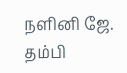நளினி ஜே. தம்பி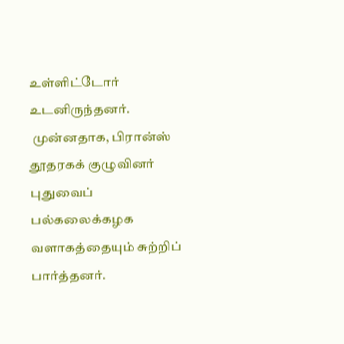உள்ளிட்டோர் உடனிருந்தனர்.
 முன்னதாக, பிரான்ஸ் தூதரகக் குழுவினர் புதுவைப் பல்கலைக்கழக வளாகத்தையும் சுற்றிப் பார்த்தனர்.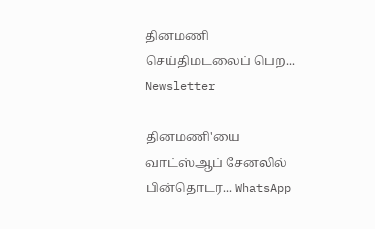தினமணி செய்திமடலைப் பெற... Newsletter

தினமணி'யை வாட்ஸ்ஆப் சேனலில் பின்தொடர... WhatsApp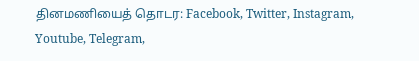தினமணியைத் தொடர: Facebook, Twitter, Instagram, Youtube, Telegram,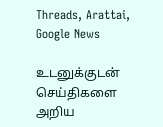Threads, Arattai, Google News

உடனுக்குடன் செய்திகளை அறிய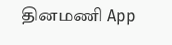தினமணி App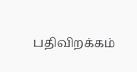பதிவிறக்கம்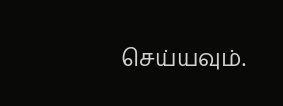செய்யவும்.